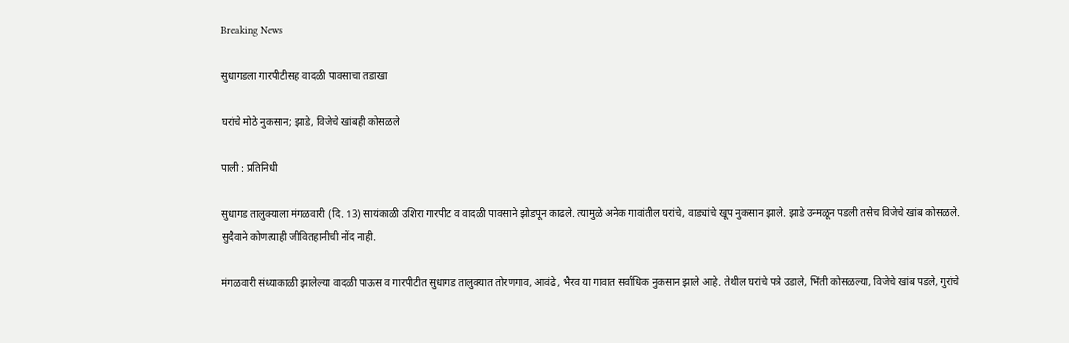Breaking News

सुधागडला गारपीटीसह वादळी पावसाचा तडाखा

घरांचे मोठे नुकसान; झाडे, विजेचे खांबही कोसळले

पाली : प्रतिनिधी

सुधागड तालुक्याला मंगळवारी (दि. 13) सायंकाळी उशिरा गारपीट व वादळी पावसाने झोडपून काढले. त्यामुळे अनेक गावांतील घरांचे, वाड्यांचे खूप नुकसान झाले. झाडे उन्मळून पडली तसेच विजेचे खांब कोसळले. सुदैवाने कोणत्याही जीवितहानीची नोंद नाही.

मंगळवारी संध्याकाळी झालेल्या वादळी पाऊस व गारपीटीत सुधागड तालुक्यात तोरणगाव, आवंढे, भैरव या गावात सर्वाधिक नुकसान झाले आहे. तेथील घरांचे पत्रे उडाले, भिंती कोसळल्या, विजेचे खांब पडले, गुरांचे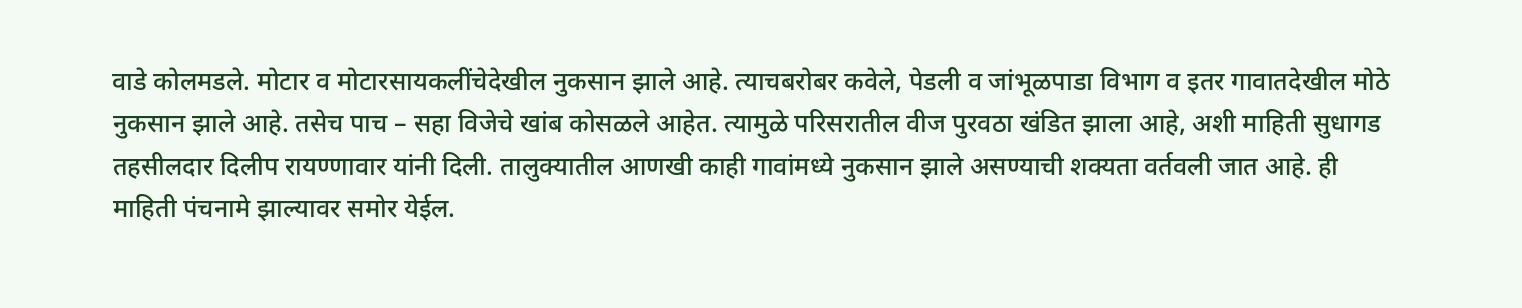वाडे कोलमडले. मोटार व मोटारसायकलींचेदेखील नुकसान झाले आहे. त्याचबरोबर कवेले, पेडली व जांभूळपाडा विभाग व इतर गावातदेखील मोठे नुकसान झाले आहे. तसेच पाच – सहा विजेचे खांब कोसळले आहेत. त्यामुळे परिसरातील वीज पुरवठा खंडित झाला आहे, अशी माहिती सुधागड तहसीलदार दिलीप रायण्णावार यांनी दिली. तालुक्यातील आणखी काही गावांमध्ये नुकसान झाले असण्याची शक्यता वर्तवली जात आहे. ही माहिती पंचनामे झाल्यावर समोर येईल.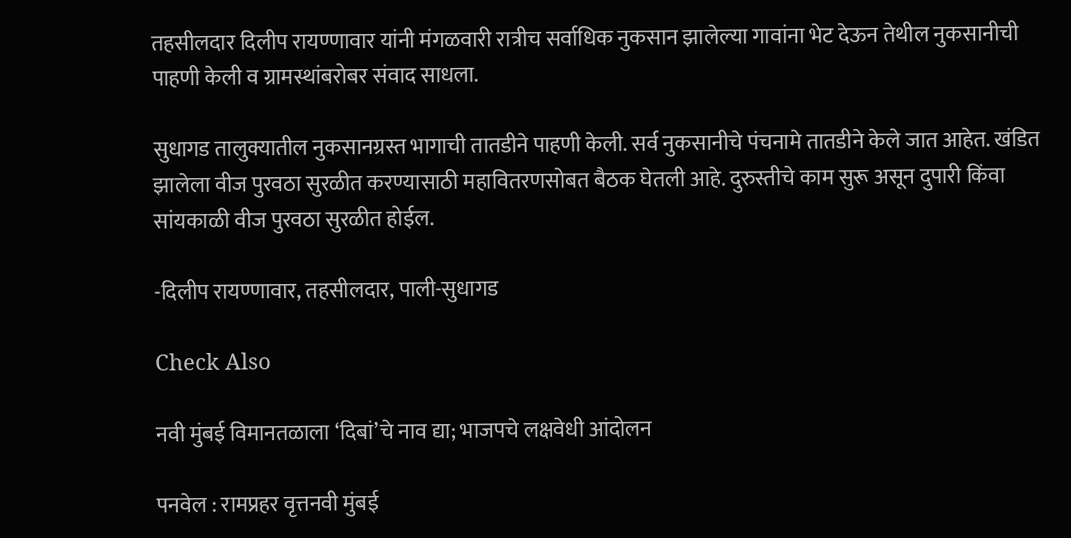तहसीलदार दिलीप रायण्णावार यांनी मंगळवारी रात्रीच सर्वाधिक नुकसान झालेल्या गावांना भेट देऊन तेथील नुकसानीची पाहणी केली व ग्रामस्थांबरोबर संवाद साधला.

सुधागड तालुक्यातील नुकसानग्रस्त भागाची तातडीने पाहणी केली. सर्व नुकसानीचे पंचनामे तातडीने केले जात आहेत. खंडित झालेला वीज पुरवठा सुरळीत करण्यासाठी महावितरणसोबत बैठक घेतली आहे. दुरुस्तीचे काम सुरू असून दुपारी किंवा सांयकाळी वीज पुरवठा सुरळीत होईल.

-दिलीप रायण्णावार, तहसीलदार, पाली-सुधागड

Check Also

नवी मुंबई विमानतळाला ‌‘दिबां‌’चे नाव द्या; भाजपचे लक्षवेधी आंदोलन

पनवेल : रामप्रहर वृत्तनवी मुंबई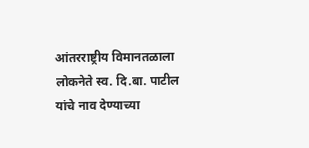आंतरराष्ट्रीय विमानतळाला लोकनेते स्व. दि.बा. पाटील यांचे नाव देण्याच्या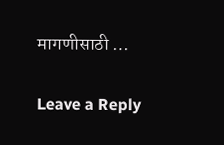मागणीसाठी …

Leave a Reply